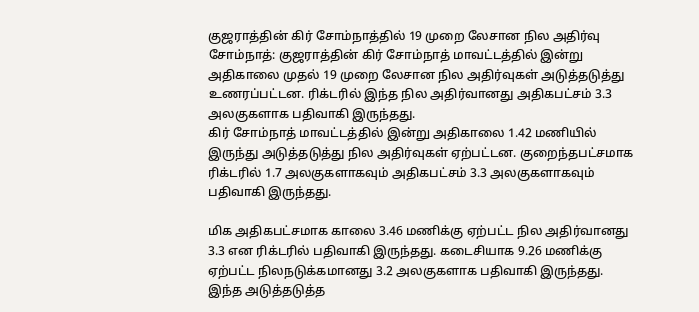குஜராத்தின் கிர் சோம்நாத்தில் 19 முறை லேசான நில அதிர்வு
சோம்நாத்: குஜராத்தின் கிர் சோம்நாத் மாவட்டத்தில் இன்று அதிகாலை முதல் 19 முறை லேசான நில அதிர்வுகள் அடுத்தடுத்து உணரப்பட்டன. ரிக்டரில் இந்த நில அதிர்வானது அதிகபட்சம் 3.3 அலகுகளாக பதிவாகி இருந்தது.
கிர் சோம்நாத் மாவட்டத்தில் இன்று அதிகாலை 1.42 மணியில் இருந்து அடுத்தடுத்து நில அதிர்வுகள் ஏற்பட்டன. குறைந்தபட்சமாக ரிக்டரில் 1.7 அலகுகளாகவும் அதிகபட்சம் 3.3 அலகுகளாகவும் பதிவாகி இருந்தது.

மிக அதிகபட்சமாக காலை 3.46 மணிக்கு ஏற்பட்ட நில அதிர்வானது 3.3 என ரிக்டரில் பதிவாகி இருந்தது. கடைசியாக 9.26 மணிக்கு ஏற்பட்ட நிலநடுக்கமானது 3.2 அலகுகளாக பதிவாகி இருந்தது.
இந்த அடுத்தடுத்த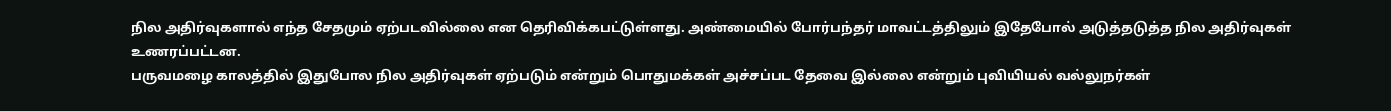நில அதிர்வுகளால் எந்த சேதமும் ஏற்படவில்லை என தெரிவிக்கபட்டுள்ளது. அண்மையில் போர்பந்தர் மாவட்டத்திலும் இதேபோல் அடுத்தடுத்த நில அதிர்வுகள் உணரப்பட்டன.
பருவமழை காலத்தில் இதுபோல நில அதிர்வுகள் ஏற்படும் என்றும் பொதுமக்கள் அச்சப்பட தேவை இல்லை என்றும் புவியியல் வல்லுநர்கள்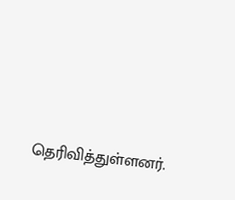தெரிவித்துள்ளனர்.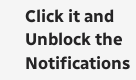Click it and Unblock the Notifications